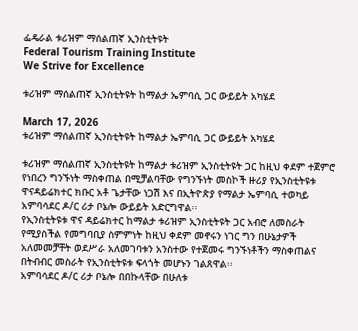ፌዴራል ቱሪዝም ማሰልጠኛ ኢንስቲትዩት
Federal Tourism Training Institute
We Strive for Excellence

ቱሪዝም ማሰልጠኛ ኢንስቲትዩት ከማልታ ኤምባሲ ጋር ውይይት አካሄደ

March 17, 2026
ቱሪዝም ማሰልጠኛ ኢንስቲትዩት ከማልታ ኤምባሲ ጋር ውይይት አካሄደ

ቱሪዝም ማሰልጠኛ ኢንስቲትዩት ከማልታ ቱሪዝም ኢንስቲትዩት ጋር ከዚህ ቀደም ተጀምሮ የነበረን ግንኙነት ማስቀጠል በሚቻልባቸው የግንኙነት መስኮች ዙሪያ የኢንስቲትዩቱ ዋናዳይሬክተር ክቡር አቶ ጌታቸው ነጋሽ እና በኢትዮጵያ የማልታ ኤምባሲ ተወካይ አምባሳደር ዶ/ር ሪታ ቦኔሎ ውይይት አድርግዋል፡፡
የኢንስቲትዩቱ ዋና ዳይሬክተር ከማልታ ቱሪዝም ኢንስቲትዩት ጋር አብሮ ለመስራት የሚያስችል የመግባቢያ ስምምነት ከዚህ ቀደም መኖሩን ነገር ግን በሁኔታዎች አለመመቻቸት ወደሥራ አለመገባቱን አንስተው የተጀመሩ ግንኙነቶችን ማስቀጠልና በትብብር መስራት የኢንስቲትዩቱ ፍላጎት መሆኑን ገልጸዋል፡፡
አምባሳደር ዶ/ር ሪታ ቦኔሎ በበኩላቸው በሁለቱ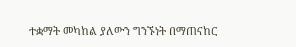ተቋማት መካከል ያለውን ግንኙነት በማጠናከር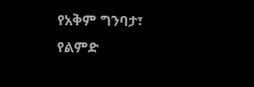የአቅም ግንባታ፣ የልምድ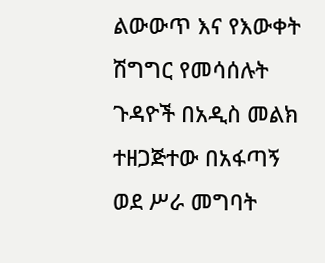ልውውጥ እና የእውቀት ሽግግር የመሳሰሉት ጉዳዮች በአዲስ መልክ ተዘጋጅተው በአፋጣኝ ወደ ሥራ መግባት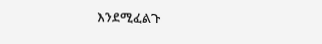እንደሚፈልጉ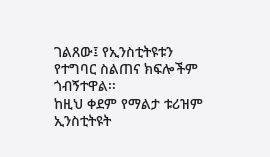ገልጸው፤ የኢንስቲትዩቱን የተግባር ስልጠና ክፍሎችም ጎብኝተዋል፡፡
ከዚህ ቀደም የማልታ ቱሪዝም ኢንስቲትዩት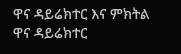ዋና ዳይሬክተር እና ምክትል ዋና ዳይሬክተር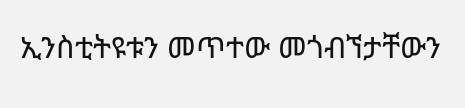ኢንስቲትዩቱን መጥተው መጎብኘታቸውን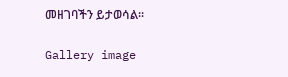መዘገባችን ይታወሳል፡፡

Gallery image